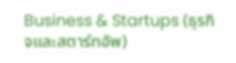Business & Startups (ธุรกิจและสตาร์ทอัพ)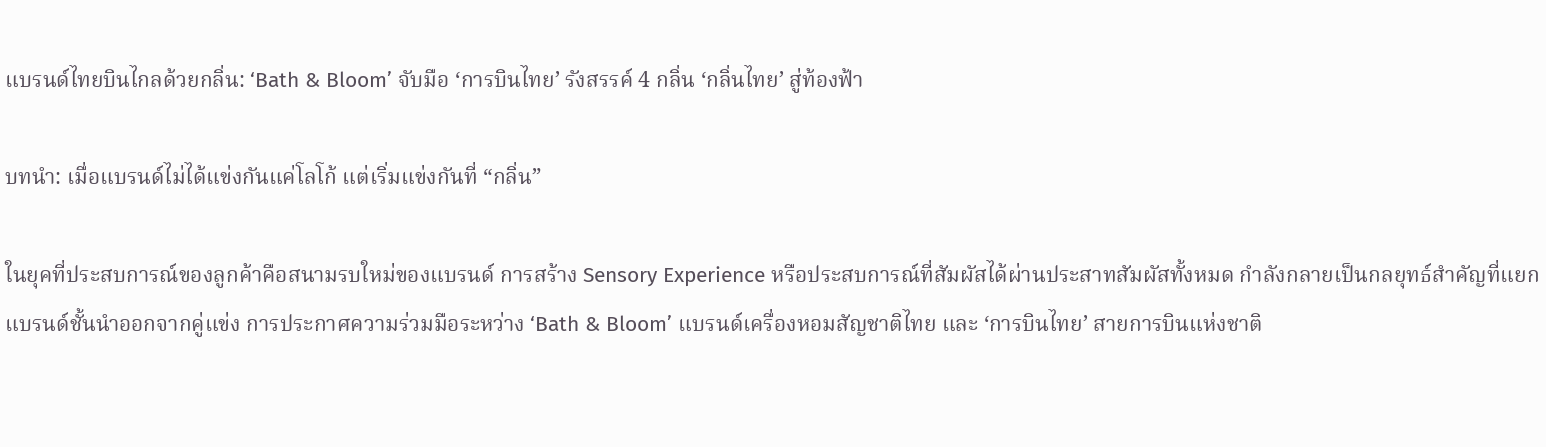แบรนด์ไทยบินไกลด้วยกลิ่น: ‘Bath & Bloom’ จับมือ ‘การบินไทย’ รังสรรค์ 4 กลิ่น ‘กลิ่นไทย’ สู่ท้องฟ้า

บทนำ: เมื่อแบรนด์ไม่ได้แข่งกันแค่โลโก้ แต่เริ่มแข่งกันที่ “กลิ่น”

ในยุคที่ประสบการณ์ของลูกค้าคือสนามรบใหม่ของแบรนด์ การสร้าง Sensory Experience หรือประสบการณ์ที่สัมผัสได้ผ่านประสาทสัมผัสทั้งหมด กำลังกลายเป็นกลยุทธ์สำคัญที่แยกแบรนด์ชั้นนำออกจากคู่แข่ง การประกาศความร่วมมือระหว่าง ‘Bath & Bloom’ แบรนด์เครื่องหอมสัญชาติไทย และ ‘การบินไทย’ สายการบินแห่งชาติ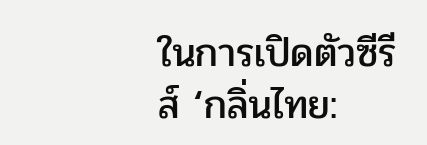ในการเปิดตัวซีรีส์ ‘กลิ่นไทย: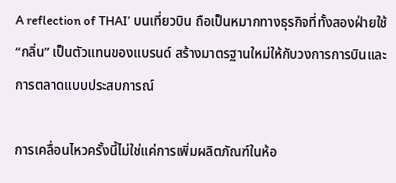A reflection of THAI’ บนเที่ยวบิน ถือเป็นหมากทางธุรกิจที่ทั้งสองฝ่ายใช้ “กลิ่น” เป็นตัวแทนของแบรนด์ สร้างมาตรฐานใหม่ให้กับวงการการบินและการตลาดแบบประสบการณ์

การเคลื่อนไหวครั้งนี้ไม่ใช่แค่การเพิ่มผลิตภัณฑ์ในห้อ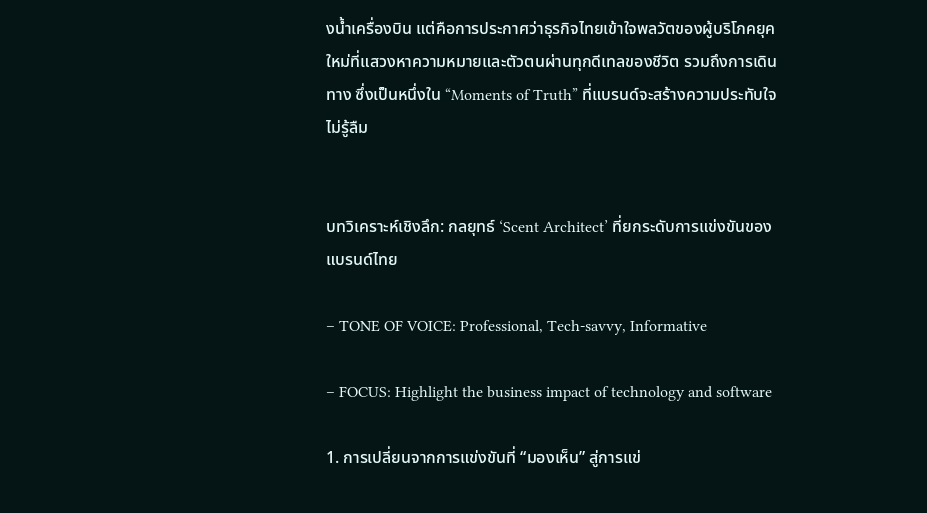งน้ำเครื่องบิน แต่คือการประกาศว่าธุรกิจไทยเข้าใจพลวัตของผู้บริโภคยุคใหม่ที่แสวงหาความหมายและตัวตนผ่านทุกดีเทลของชีวิต รวมถึงการเดินทาง ซึ่งเป็นหนึ่งใน “Moments of Truth” ที่แบรนด์จะสร้างความประทับใจไม่รู้ลืม


บทวิเคราะห์เชิงลึก: กลยุทธ์ ‘Scent Architect’ ที่ยกระดับการแข่งขันของแบรนด์ไทย

– TONE OF VOICE: Professional, Tech-savvy, Informative

– FOCUS: Highlight the business impact of technology and software

1. การเปลี่ยนจากการแข่งขันที่ “มองเห็น” สู่การแข่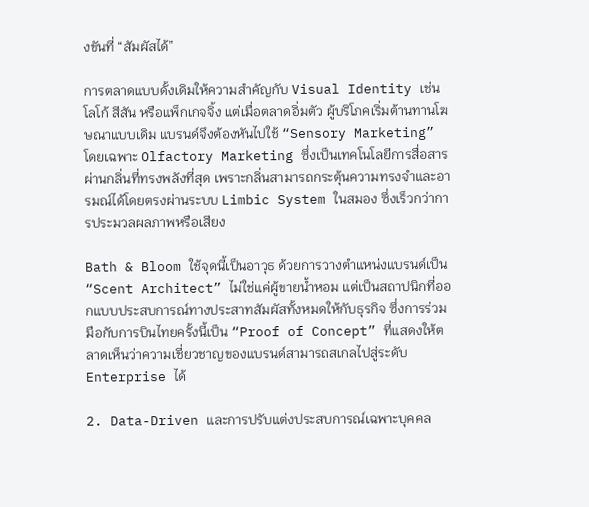งขันที่ “สัมผัสได้”

การตลาดแบบดั้งเดิมให้ความสำคัญกับ Visual Identity เช่น โลโก้ สีสัน หรือแพ็กเกจจิ้ง แต่เมื่อตลาดอิ่มตัว ผู้บริโภคเริ่มต้านทานโฆษณาแบบเดิม แบรนด์จึงต้องหันไปใช้ “Sensory Marketing” โดยเฉพาะ Olfactory Marketing ซึ่งเป็นเทคโนโลยีการสื่อสารผ่านกลิ่นที่ทรงพลังที่สุด เพราะกลิ่นสามารถกระตุ้นความทรงจำและอารมณ์ได้โดยตรงผ่านระบบ Limbic System ในสมอง ซึ่งเร็วกว่าการประมวลผลภาพหรือเสียง

Bath & Bloom ใช้จุดนี้เป็นอาวุธ ด้วยการวางตำแหน่งแบรนด์เป็น “Scent Architect” ไม่ใช่แค่ผู้ขายน้ำหอม แต่เป็นสถาปนิกที่ออกแบบประสบการณ์ทางประสาทสัมผัสทั้งหมดให้กับธุรกิจ ซึ่งการร่วมมือกับการบินไทยครั้งนี้เป็น “Proof of Concept” ที่แสดงให้ตลาดเห็นว่าความเชี่ยวชาญของแบรนด์สามารถสเกลไปสู่ระดับ Enterprise ได้

2. Data-Driven และการปรับแต่งประสบการณ์เฉพาะบุคคล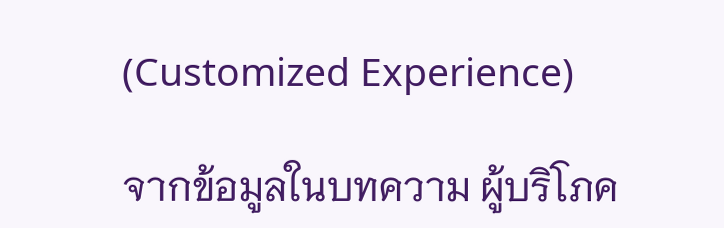(Customized Experience)

จากข้อมูลในบทความ ผู้บริโภค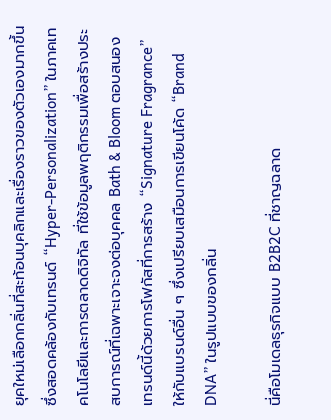ยุคใหม่เลือกกลิ่นที่สะท้อนบุคลิกและเรื่องราวของตัวเองมากขึ้น ซึ่งสอดคล้องกับเทรนด์ “Hyper-Personalization” ในภาคเทคโนโลยีและการตลาดดิจิทัล ที่ใช้ข้อมูลพฤติกรรมเพื่อสร้างประสบการณ์ที่เฉพาะเจาะจงต่อบุคคล Bath & Bloom ตอบสนองเทรนด์นี้ด้วยการโฟกัสที่การสร้าง “Signature Fragrance” ให้กับแบรนด์อื่น ๆ ซึ่งเปรียบเสมือนการเขียนโค้ด “Brand DNA” ในรูปแบบของกลิ่น

นี่คือโมเดลธุรกิจแบบ B2B2C ที่ชาญฉลาด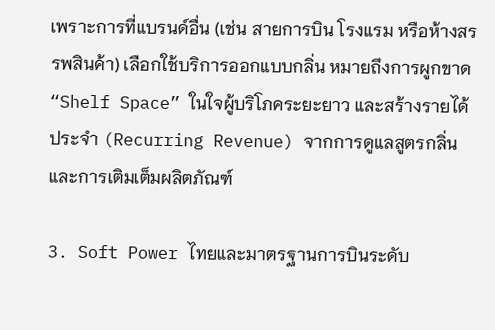เพราะการที่แบรนด์อื่น (เช่น สายการบิน โรงแรม หรือห้างสรรพสินค้า) เลือกใช้บริการออกแบบกลิ่น หมายถึงการผูกขาด “Shelf Space” ในใจผู้บริโภคระยะยาว และสร้างรายได้ประจำ (Recurring Revenue) จากการดูแลสูตรกลิ่นและการเติมเต็มผลิตภัณฑ์

3. Soft Power ไทยและมาตรฐานการบินระดับ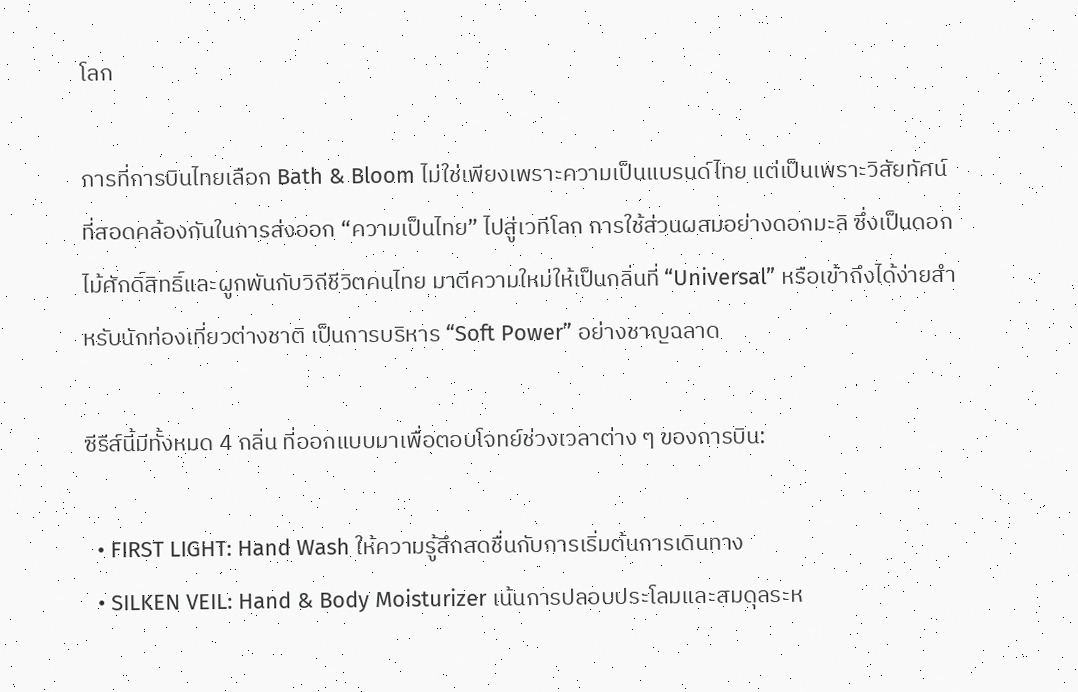โลก

การที่การบินไทยเลือก Bath & Bloom ไม่ใช่เพียงเพราะความเป็นแบรนด์ไทย แต่เป็นเพราะวิสัยทัศน์ที่สอดคล้องกันในการส่งออก “ความเป็นไทย” ไปสู่เวทีโลก การใช้ส่วนผสมอย่างดอกมะลิ ซึ่งเป็นดอกไม้ศักดิ์สิทธิ์และผูกพันกับวิถีชีวิตคนไทย มาตีความใหม่ให้เป็นกลิ่นที่ “Universal” หรือเข้าถึงได้ง่ายสำหรับนักท่องเที่ยวต่างชาติ เป็นการบริหาร “Soft Power” อย่างชาญฉลาด

ซีรีส์นี้มีทั้งหมด 4 กลิ่น ที่ออกแบบมาเพื่อตอบโจทย์ช่วงเวลาต่าง ๆ ของการบิน:

  • FIRST LIGHT: Hand Wash ให้ความรู้สึกสดชื่นกับการเริ่มต้นการเดินทาง
  • SILKEN VEIL: Hand & Body Moisturizer เน้นการปลอบประโลมและสมดุลระห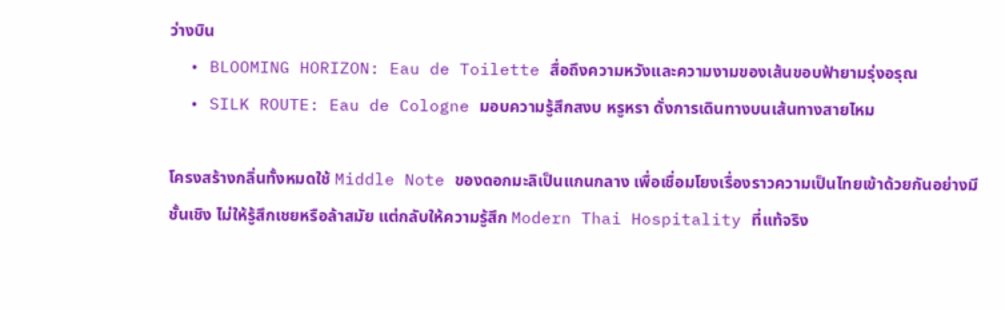ว่างบิน
  • BLOOMING HORIZON: Eau de Toilette สื่อถึงความหวังและความงามของเส้นขอบฟ้ายามรุ่งอรุณ
  • SILK ROUTE: Eau de Cologne มอบความรู้สึกสงบ หรูหรา ดั่งการเดินทางบนเส้นทางสายไหม

โครงสร้างกลิ่นทั้งหมดใช้ Middle Note ของดอกมะลิเป็นแกนกลาง เพื่อเชื่อมโยงเรื่องราวความเป็นไทยเข้าด้วยกันอย่างมีชั้นเชิง ไม่ให้รู้สึกเชยหรือล้าสมัย แต่กลับให้ความรู้สึก Modern Thai Hospitality ที่แท้จริง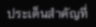ประเด็นสำคัญที่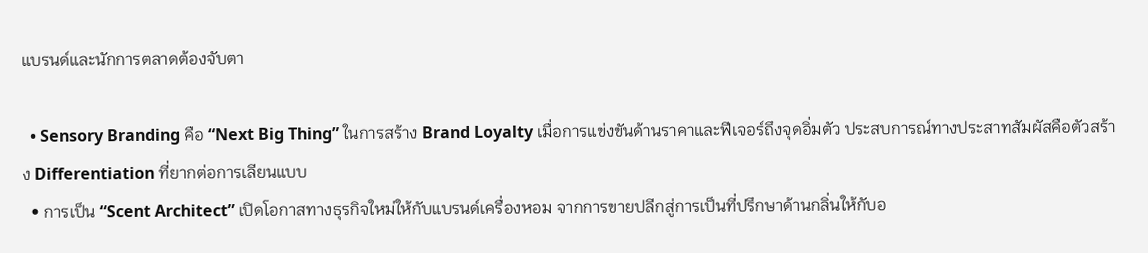แบรนด์และนักการตลาดต้องจับตา

  • Sensory Branding คือ “Next Big Thing” ในการสร้าง Brand Loyalty เมื่อการแข่งขันด้านราคาและฟีเจอร์ถึงจุดอิ่มตัว ประสบการณ์ทางประสาทสัมผัสคือตัวสร้าง Differentiation ที่ยากต่อการเลียนแบบ
  • การเป็น “Scent Architect” เปิดโอกาสทางธุรกิจใหม่ให้กับแบรนด์เครื่องหอม จากการขายปลีกสู่การเป็นที่ปรึกษาด้านกลิ่นให้กับอ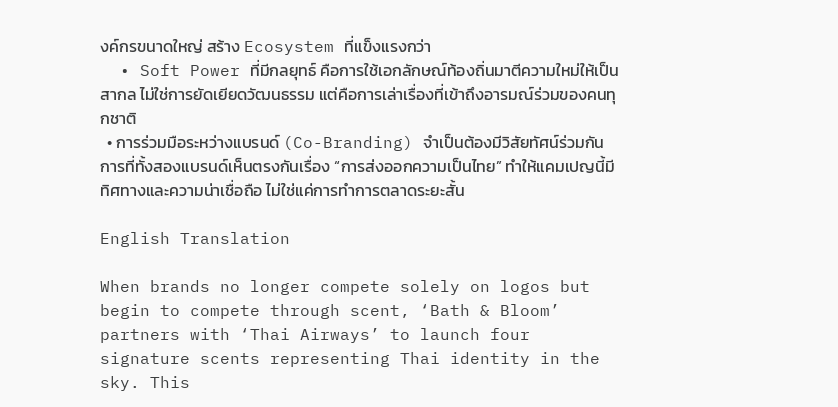งค์กรขนาดใหญ่ สร้าง Ecosystem ที่แข็งแรงกว่า
  • Soft Power ที่มีกลยุทธ์ คือการใช้เอกลักษณ์ท้องถิ่นมาตีความใหม่ให้เป็นสากล ไม่ใช่การยัดเยียดวัฒนธรรม แต่คือการเล่าเรื่องที่เข้าถึงอารมณ์ร่วมของคนทุกชาติ
  • การร่วมมือระหว่างแบรนด์ (Co-Branding) จำเป็นต้องมีวิสัยทัศน์ร่วมกัน การที่ทั้งสองแบรนด์เห็นตรงกันเรื่อง “การส่งออกความเป็นไทย” ทำให้แคมเปญนี้มีทิศทางและความน่าเชื่อถือ ไม่ใช่แค่การทำการตลาดระยะสั้น

English Translation

When brands no longer compete solely on logos but begin to compete through scent, ‘Bath & Bloom’ partners with ‘Thai Airways’ to launch four signature scents representing Thai identity in the sky. This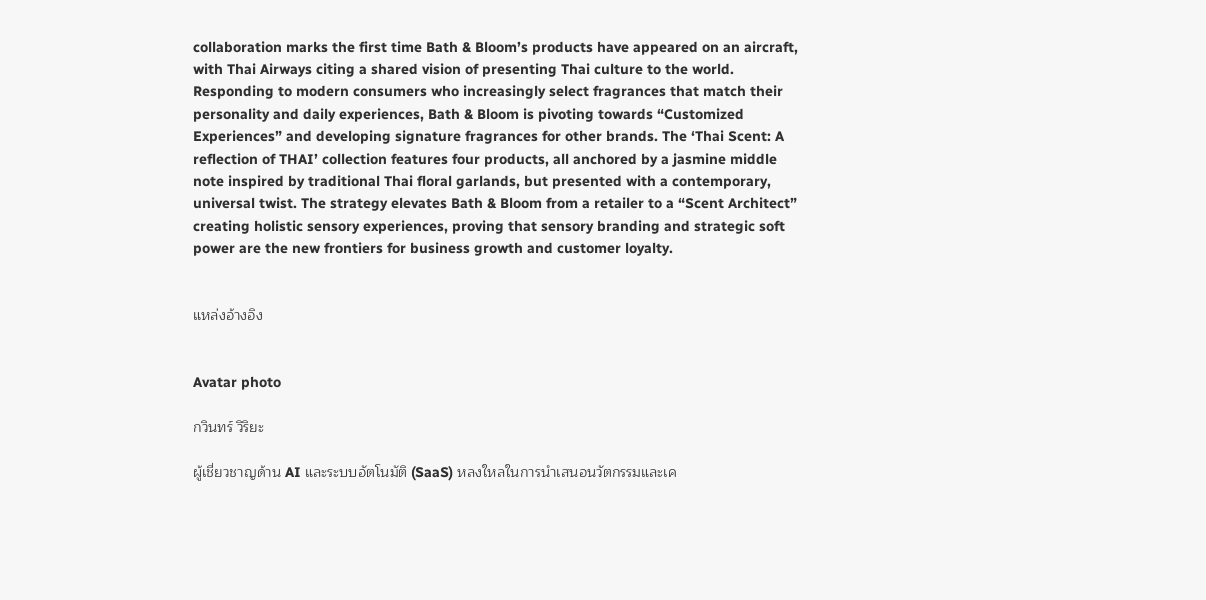collaboration marks the first time Bath & Bloom’s products have appeared on an aircraft, with Thai Airways citing a shared vision of presenting Thai culture to the world. Responding to modern consumers who increasingly select fragrances that match their personality and daily experiences, Bath & Bloom is pivoting towards “Customized Experiences” and developing signature fragrances for other brands. The ‘Thai Scent: A reflection of THAI’ collection features four products, all anchored by a jasmine middle note inspired by traditional Thai floral garlands, but presented with a contemporary, universal twist. The strategy elevates Bath & Bloom from a retailer to a “Scent Architect” creating holistic sensory experiences, proving that sensory branding and strategic soft power are the new frontiers for business growth and customer loyalty.


แหล่งอ้างอิง


Avatar photo

กวินทร์ วิริยะ

ผู้เชี่ยวชาญด้าน AI และระบบอัตโนมัติ (SaaS) หลงใหลในการนำเสนอนวัตกรรมและเค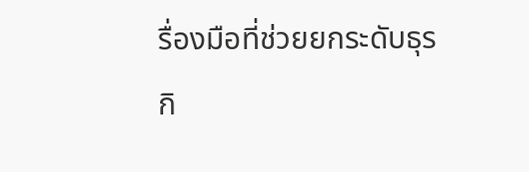รื่องมือที่ช่วยยกระดับธุรกิ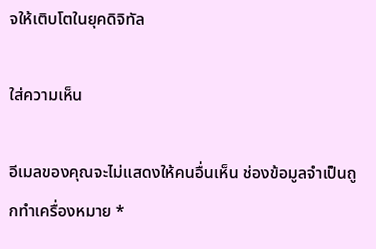จให้เติบโตในยุคดิจิทัล

ใส่ความเห็น

อีเมลของคุณจะไม่แสดงให้คนอื่นเห็น ช่องข้อมูลจำเป็นถูกทำเครื่องหมาย *